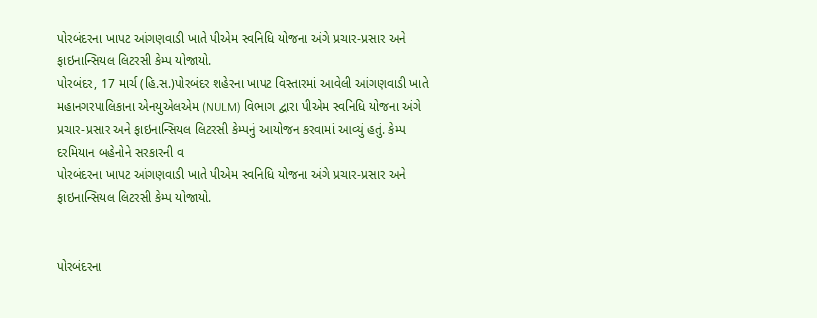પોરબંદરના ખાપટ આંગણવાડી ખાતે પીએમ સ્વનિધિ યોજના અંગે પ્રચાર-પ્રસાર અને ફાઇનાન્સિયલ લિટરસી કેમ્પ યોજાયો.
પોરબંદર, 17 માર્ચ (હિ.સ.)પોરબંદર શહેરના ખાપટ વિસ્તારમાં આવેલી આંગણવાડી ખાતે મહાનગરપાલિકાના એનયુએલએમ (NULM) વિભાગ દ્વારા પીએમ સ્વનિધિ યોજના અંગે પ્રચાર-પ્રસાર અને ફાઇનાન્સિયલ લિટરસી કેમ્પનું આયોજન કરવામાં આવ્યું હતું. કેમ્પ દરમિયાન બહેનોને સરકારની વ
પોરબંદરના ખાપટ આંગણવાડી ખાતે પીએમ સ્વનિધિ યોજના અંગે પ્રચાર-પ્રસાર અને ફાઇનાન્સિયલ લિટરસી કેમ્પ યોજાયો.


પોરબંદરના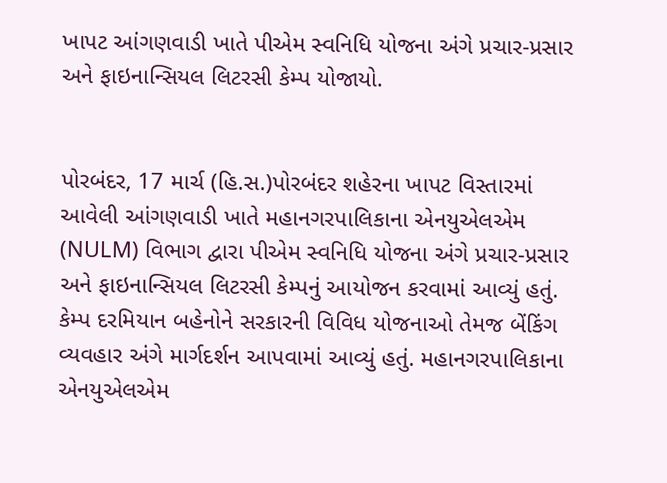ખાપટ આંગણવાડી ખાતે પીએમ સ્વનિધિ યોજના અંગે પ્રચાર-પ્રસાર અને ફાઇનાન્સિયલ લિટરસી કેમ્પ યોજાયો.


પોરબંદર, 17 માર્ચ (હિ.સ.)પોરબંદર શહેરના ખાપટ વિસ્તારમાં આવેલી આંગણવાડી ખાતે મહાનગરપાલિકાના એનયુએલએમ (NULM) વિભાગ દ્વારા પીએમ સ્વનિધિ યોજના અંગે પ્રચાર-પ્રસાર અને ફાઇનાન્સિયલ લિટરસી કેમ્પનું આયોજન કરવામાં આવ્યું હતું. કેમ્પ દરમિયાન બહેનોને સરકારની વિવિધ યોજનાઓ તેમજ બેંકિંગ વ્યવહાર અંગે માર્ગદર્શન આપવામાં આવ્યું હતું. મહાનગરપાલિકાના એનયુએલએમ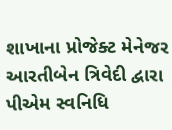શાખાના પ્રોજેક્ટ મેનેજર આરતીબેન ત્રિવેદી દ્વારા પીએમ સ્વનિધિ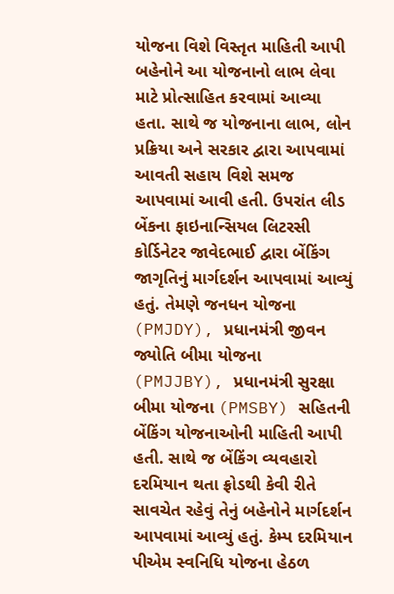યોજના વિશે વિસ્તૃત માહિતી આપી બહેનોને આ યોજનાનો લાભ લેવા માટે પ્રોત્સાહિત કરવામાં આવ્યા હતા. સાથે જ યોજનાના લાભ, લોન પ્રક્રિયા અને સરકાર દ્વારા આપવામાં આવતી સહાય વિશે સમજ આપવામાં આવી હતી. ઉપરાંત લીડ બેંકના ફાઇનાન્સિયલ લિટરસી કોર્ડિનેટર જાવેદભાઈ દ્વારા બેંકિંગ જાગૃતિનું માર્ગદર્શન આપવામાં આવ્યું હતું. તેમણે જનધન યોજના (PMJDY), પ્રધાનમંત્રી જીવન જ્યોતિ બીમા યોજના (PMJJBY), પ્રધાનમંત્રી સુરક્ષા બીમા યોજના (PMSBY) સહિતની બેંકિંગ યોજનાઓની માહિતી આપી હતી. સાથે જ બેંકિંગ વ્યવહારો દરમિયાન થતા ફ્રોડથી કેવી રીતે સાવચેત રહેવું તેનું બહેનોને માર્ગદર્શન આપવામાં આવ્યું હતું. કેમ્પ દરમિયાન પીએમ સ્વનિધિ યોજના હેઠળ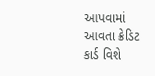આપવામાં આવતા ક્રેડિટ કાર્ડ વિશે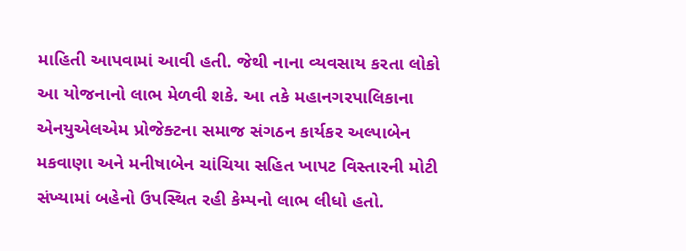માહિતી આપવામાં આવી હતી. જેથી નાના વ્યવસાય કરતા લોકો આ યોજનાનો લાભ મેળવી શકે. આ તકે મહાનગરપાલિકાના એનયુએલએમ પ્રોજેક્ટના સમાજ સંગઠન કાર્યકર અલ્પાબેન મકવાણા અને મનીષાબેન ચાંચિયા સહિત ખાપટ વિસ્તારની મોટી સંખ્યામાં બહેનો ઉપસ્થિત રહી કેમ્પનો લાભ લીધો હતો.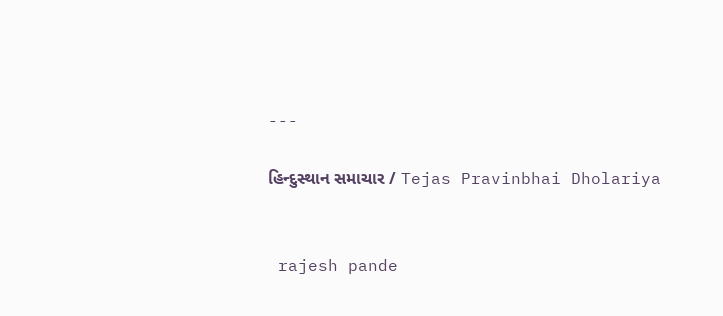---

હિન્દુસ્થાન સમાચાર / Tejas Pravinbhai Dholariya


 rajesh pande